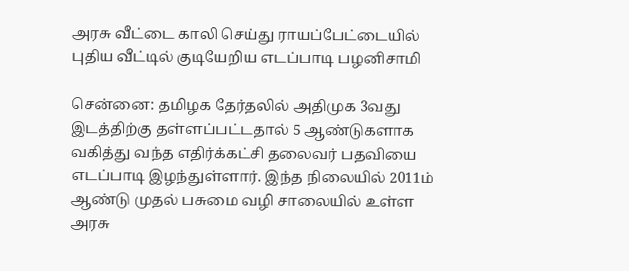அரசு வீட்டை காலி செய்து ராயப்பேட்டையில் புதிய வீட்டில் குடியேறிய எடப்பாடி பழனிசாமி

சென்னை: தமிழக தேர்தலில் அதிமுக 3வது இடத்திற்கு தள்ளப்பட்டதால் 5 ஆண்டுகளாக வகித்து வந்த எதிர்க்கட்சி தலைவர் பதவியை எடப்பாடி இழந்துள்ளார். இந்த நிலையில் 2011ம் ஆண்டு முதல் பசுமை வழி சாலையில் உள்ள அரசு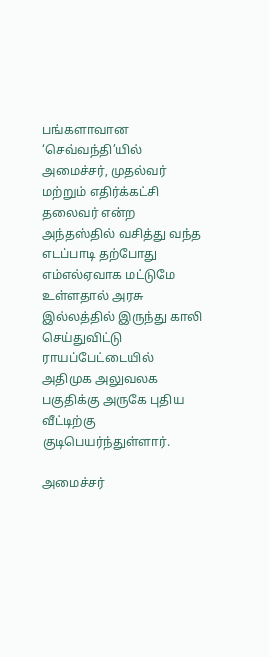பங்களாவான ‘செவ்வந்தி’யில் அமைச்சர், முதல்வர் மற்றும் எதிர்க்கட்சி தலைவர் என்ற அந்தஸ்தில் வசித்து வந்த எடப்பாடி தற்போது எம்எல்ஏவாக மட்டுமே உள்ளதால் அரசு இல்லத்தில் இருந்து காலி செய்துவிட்டு ராயப்பேட்டையில் அதிமுக அலுவலக பகுதிக்கு அருகே புதிய வீட்டிற்கு குடிபெயர்ந்துள்ளார்.

அமைச்சர்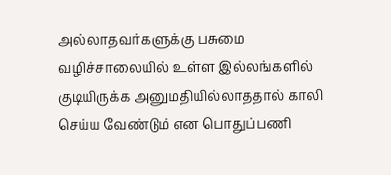அல்லாதவர்களுக்கு பசுமை வழிச்சாலையில் உள்ள இல்லங்களில் குடியிருக்க அனுமதியில்லாததால் காலி செய்ய வேண்டும் என பொதுப்பணி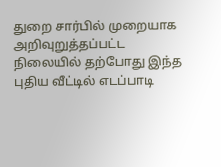துறை சார்பில் முறையாக அறிவுறுத்தப்பட்ட நிலையில் தற்போது இந்த புதிய வீட்டில் எடப்பாடி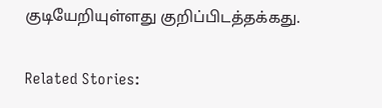குடியேறியுள்ளது குறிப்பிடத்தக்கது.

Related Stories: